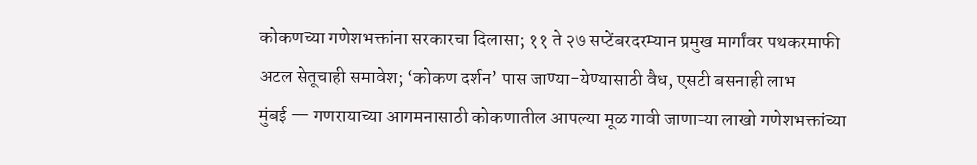कोकणच्या गणेशभक्तांना सरकारचा दिलासा; ११ ते २७ सप्टेंबरदरम्यान प्रमुख मार्गांवर पथकरमाफी
अटल सेतूचाही समावेश; ‘कोकण दर्शन’ पास जाण्या-येण्यासाठी वैध, एसटी बसनाही लाभ
मुंबई — गणरायाच्या आगमनासाठी कोकणातील आपल्या मूळ गावी जाणाऱ्या लाखो गणेशभक्तांच्या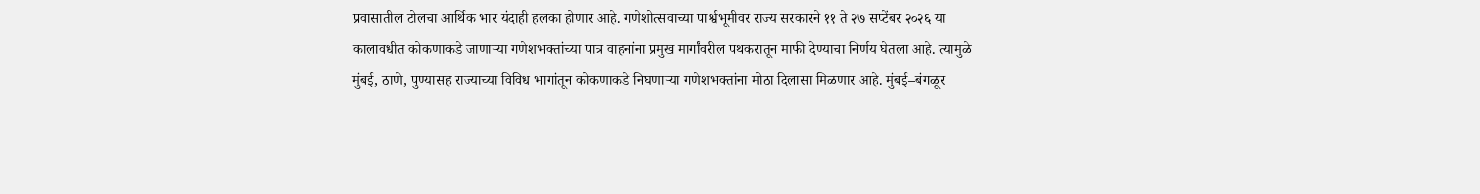प्रवासातील टोलचा आर्थिक भार यंदाही हलका होणार आहे. गणेशोत्सवाच्या पार्श्वभूमीवर राज्य सरकारने ११ ते २७ सप्टेंबर २०२६ या कालावधीत कोकणाकडे जाणाऱ्या गणेशभक्तांच्या पात्र वाहनांना प्रमुख मार्गांवरील पथकरातून माफी देण्याचा निर्णय घेतला आहे. त्यामुळे मुंबई, ठाणे, पुण्यासह राज्याच्या विविध भागांतून कोकणाकडे निघणाऱ्या गणेशभक्तांना मोठा दिलासा मिळणार आहे. मुंबई–बंगळूर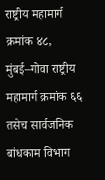राष्ट्रीय महामार्ग क्रमांक ४८, मुंबई–गोवा राष्ट्रीय महामार्ग क्रमांक ६६ तसेच सार्वजनिक बांधकाम विभाग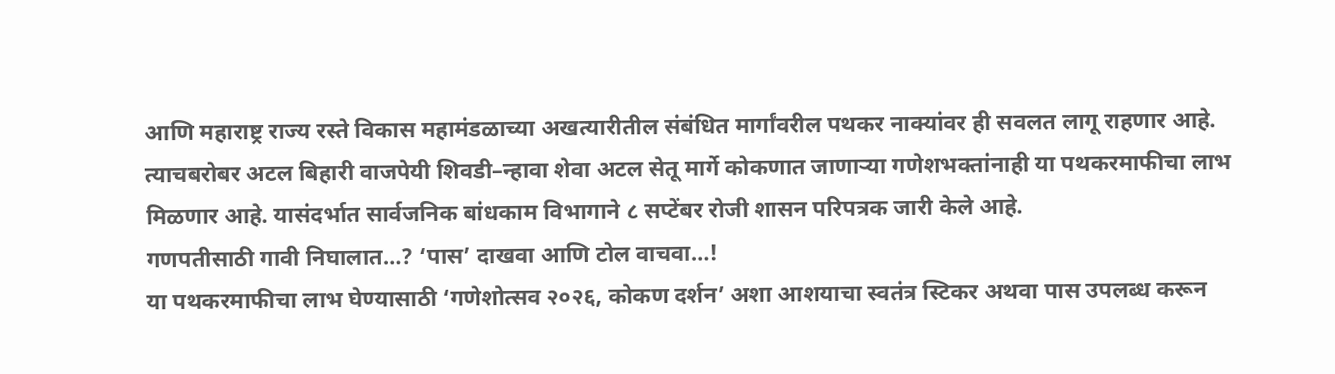आणि महाराष्ट्र राज्य रस्ते विकास महामंडळाच्या अखत्यारीतील संबंधित मार्गांवरील पथकर नाक्यांवर ही सवलत लागू राहणार आहे. त्याचबरोबर अटल बिहारी वाजपेयी शिवडी–न्हावा शेवा अटल सेतू मार्गे कोकणात जाणाऱ्या गणेशभक्तांनाही या पथकरमाफीचा लाभ मिळणार आहे. यासंदर्भात सार्वजनिक बांधकाम विभागाने ८ सप्टेंबर रोजी शासन परिपत्रक जारी केले आहे.
गणपतीसाठी गावी निघालात…? ‘पास’ दाखवा आणि टोल वाचवा…!
या पथकरमाफीचा लाभ घेण्यासाठी ‘गणेशोत्सव २०२६, कोकण दर्शन’ अशा आशयाचा स्वतंत्र स्टिकर अथवा पास उपलब्ध करून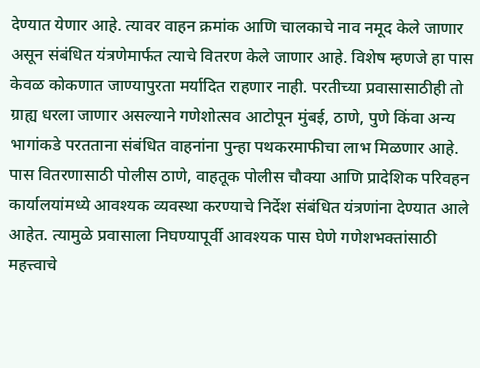देण्यात येणार आहे. त्यावर वाहन क्रमांक आणि चालकाचे नाव नमूद केले जाणार असून संबंधित यंत्रणेमार्फत त्याचे वितरण केले जाणार आहे. विशेष म्हणजे हा पास केवळ कोकणात जाण्यापुरता मर्यादित राहणार नाही. परतीच्या प्रवासासाठीही तो ग्राह्य धरला जाणार असल्याने गणेशोत्सव आटोपून मुंबई, ठाणे, पुणे किंवा अन्य भागांकडे परतताना संबंधित वाहनांना पुन्हा पथकरमाफीचा लाभ मिळणार आहे. पास वितरणासाठी पोलीस ठाणे, वाहतूक पोलीस चौक्या आणि प्रादेशिक परिवहन कार्यालयांमध्ये आवश्यक व्यवस्था करण्याचे निर्देश संबंधित यंत्रणांना देण्यात आले आहेत. त्यामुळे प्रवासाला निघण्यापूर्वी आवश्यक पास घेणे गणेशभक्तांसाठी महत्त्वाचे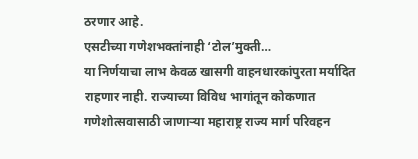ठरणार आहे.
एसटीच्या गणेशभक्तांनाही ‘टोल’मुक्ती…
या निर्णयाचा लाभ केवळ खासगी वाहनधारकांपुरता मर्यादित राहणार नाही. राज्याच्या विविध भागांतून कोकणात गणेशोत्सवासाठी जाणाऱ्या महाराष्ट्र राज्य मार्ग परिवहन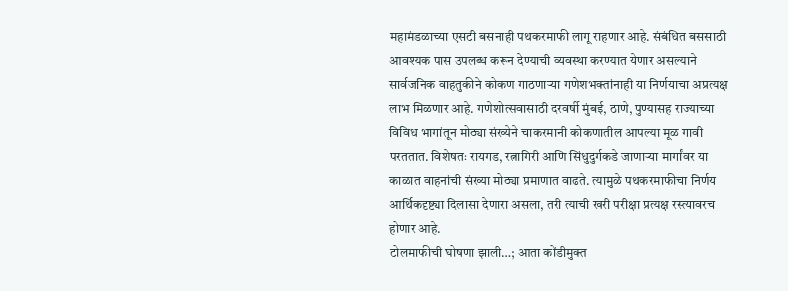महामंडळाच्या एसटी बसनाही पथकरमाफी लागू राहणार आहे. संबंधित बससाठी आवश्यक पास उपलब्ध करून देण्याची व्यवस्था करण्यात येणार असल्याने सार्वजनिक वाहतुकीने कोकण गाठणाऱ्या गणेशभक्तांनाही या निर्णयाचा अप्रत्यक्ष लाभ मिळणार आहे. गणेशोत्सवासाठी दरवर्षी मुंबई, ठाणे, पुण्यासह राज्याच्या विविध भागांतून मोठ्या संख्येने चाकरमानी कोकणातील आपल्या मूळ गावी परततात. विशेषतः रायगड, रत्नागिरी आणि सिंधुदुर्गकडे जाणाऱ्या मार्गांवर या काळात वाहनांची संख्या मोठ्या प्रमाणात वाढते. त्यामुळे पथकरमाफीचा निर्णय आर्थिकदृष्ट्या दिलासा देणारा असला, तरी त्याची खरी परीक्षा प्रत्यक्ष रस्त्यावरच होणार आहे.
टोलमाफीची घोषणा झाली…; आता कोंडीमुक्त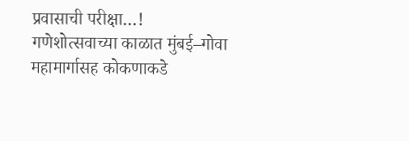प्रवासाची परीक्षा…!
गणेशोत्सवाच्या काळात मुंबई–गोवा महामार्गासह कोकणाकडे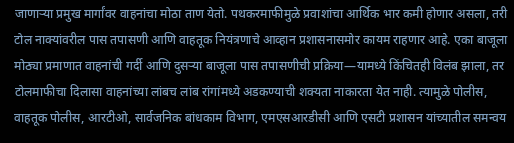जाणाऱ्या प्रमुख मार्गांवर वाहनांचा मोठा ताण येतो. पथकरमाफीमुळे प्रवाशांचा आर्थिक भार कमी होणार असला, तरी टोल नाक्यांवरील पास तपासणी आणि वाहतूक नियंत्रणाचे आव्हान प्रशासनासमोर कायम राहणार आहे. एका बाजूला मोठ्या प्रमाणात वाहनांची गर्दी आणि दुसऱ्या बाजूला पास तपासणीची प्रक्रिया—यामध्ये किंचितही विलंब झाला, तर टोलमाफीचा दिलासा वाहनांच्या लांबच लांब रांगांमध्ये अडकण्याची शक्यता नाकारता येत नाही. त्यामुळे पोलीस, वाहतूक पोलीस, आरटीओ, सार्वजनिक बांधकाम विभाग, एमएसआरडीसी आणि एसटी प्रशासन यांच्यातील समन्वय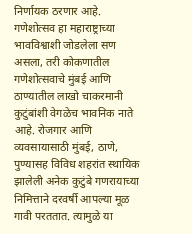निर्णायक ठरणार आहे. गणेशोत्सव हा महाराष्ट्राच्या भावविश्वाशी जोडलेला सण असला, तरी कोकणातील गणेशोत्सवाचे मुंबई आणि ठाण्यातील लाखो चाकरमानी कुटुंबांशी वेगळेच भावनिक नाते आहे. रोजगार आणि व्यवसायासाठी मुंबई, ठाणे, पुण्यासह विविध शहरांत स्थायिक झालेली अनेक कुटुंबे गणरायाच्या निमित्ताने दरवर्षी आपल्या मूळ गावी परततात. त्यामुळे या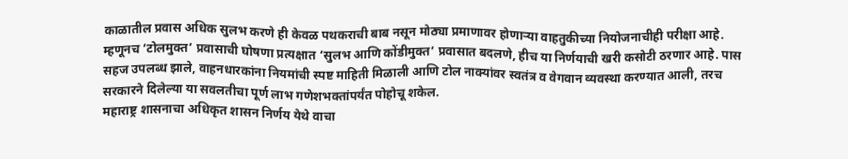काळातील प्रवास अधिक सुलभ करणे ही केवळ पथकराची बाब नसून मोठ्या प्रमाणावर होणाऱ्या वाहतुकीच्या नियोजनाचीही परीक्षा आहे. म्हणूनच ‘टोलमुक्त’ प्रवासाची घोषणा प्रत्यक्षात ‘सुलभ आणि कोंडीमुक्त’ प्रवासात बदलणे, हीच या निर्णयाची खरी कसोटी ठरणार आहे. पास सहज उपलब्ध झाले, वाहनधारकांना नियमांची स्पष्ट माहिती मिळाली आणि टोल नाक्यांवर स्वतंत्र व वेगवान व्यवस्था करण्यात आली, तरच सरकारने दिलेल्या या सवलतीचा पूर्ण लाभ गणेशभक्तांपर्यंत पोहोचू शकेल.
महाराष्ट्र शासनाचा अधिकृत शासन निर्णय येथे वाचा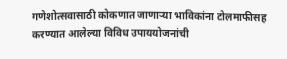गणेशोत्सवासाठी कोकणात जाणाऱ्या भाविकांना टोलमाफीसह करण्यात आलेल्या विविध उपाययोजनांची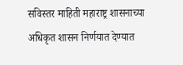सविस्तर माहिती महाराष्ट्र शासनाच्या अधिकृत शासन निर्णयात देण्यात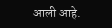आली आहे.